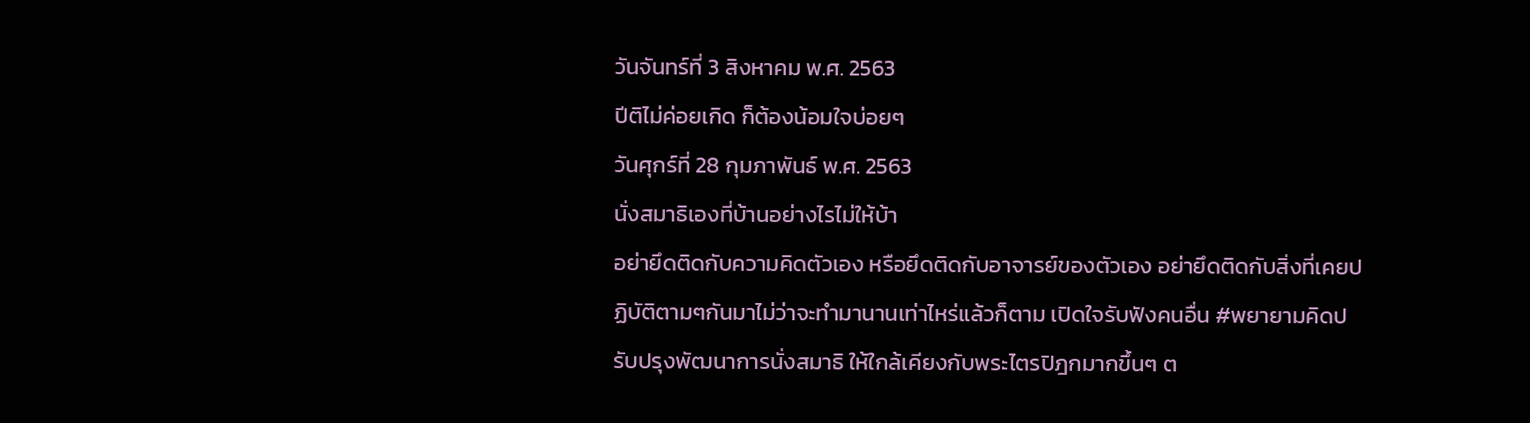วันจันทร์ที่ 3 สิงหาคม พ.ศ. 2563
ปีติไม่ค่อยเกิด ก็ต้องน้อมใจบ่อยๆ
วันศุกร์ที่ 28 กุมภาพันธ์ พ.ศ. 2563
นั่งสมาธิเองที่บ้านอย่างไรไม่ให้บ้า
อย่ายึดติดกับความคิดตัวเอง หรือยึดติดกับอาจารย์ของตัวเอง อย่ายึดติดกับสิ่งที่เคยปฏิบัติตามๆกันมาไม่ว่าจะทำมานานเท่าไหร่แล้วก็ตาม เปิดใจรับฟังคนอื่น #พยายามคิดปรับปรุงพัฒนาการนั่งสมาธิ ให้ใกล้เคียงกับพระไตรปิฎกมากขึ้นๆ ต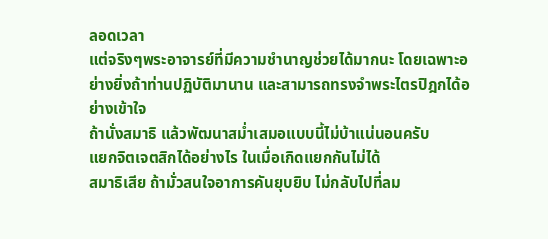ลอดเวลา
แต่จริงๆพระอาจารย์ที่มีความชำนาญช่วยได้มากนะ โดยเฉพาะอย่างยิ่งถ้าท่านปฏิบัติมานาน และสามารถทรงจำพระไตรปิฎกได้อย่างเข้าใจ
ถ้านั่งสมาธิ แล้วพัฒนาสม่ำเสมอแบบนี้ไม่บ้าแน่นอนครับ
แยกจิตเจตสิกได้อย่างไร ในเมื่อเกิดแยกกันไม่ได้
สมาธิเสีย ถ้ามั่วสนใจอาการคันยุบยิบ ไม่กลับไปที่ลม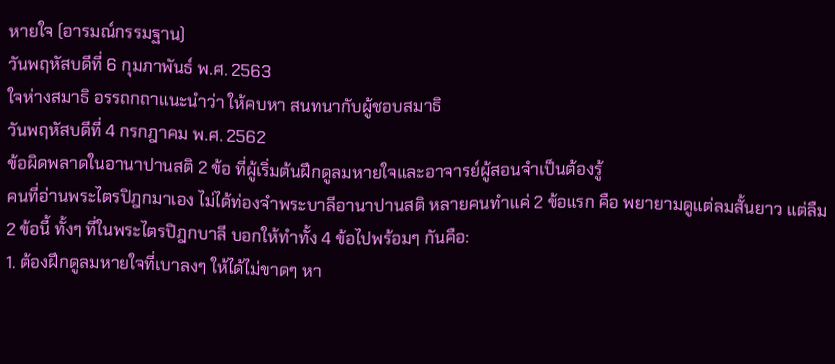หายใจ (อารมณ์กรรมฐาน)
วันพฤหัสบดีที่ 6 กุมภาพันธ์ พ.ศ. 2563
ใจห่างสมาธิ อรรถกถาแนะนำว่า ให้คบหา สนทนากับผู้ชอบสมาธิ
วันพฤหัสบดีที่ 4 กรกฎาคม พ.ศ. 2562
ข้อผิดพลาดในอานาปานสติ 2 ข้อ ที่ผู้เริ่มต้นฝึกดูลมหายใจและอาจารย์ผู้สอนจำเป็นต้องรู้
คนที่อ่านพระไตรปิฎกมาเอง ไม่ได้ท่องจำพระบาลีอานาปานสติ หลายคนทำแค่ 2 ข้อแรก คือ พยายามดูแต่ลมสั้นยาว แต่ลืม 2 ข้อนี้ ทั้งๆ ที่ในพระไตรปิฎกบาลี บอกให้ทำทั้ง 4 ข้อไปพร้อมๆ กันคือ:
1. ต้องฝึกดูลมหายใจที่เบาลงๆ ให้ได้ไม่ขาดๆ หา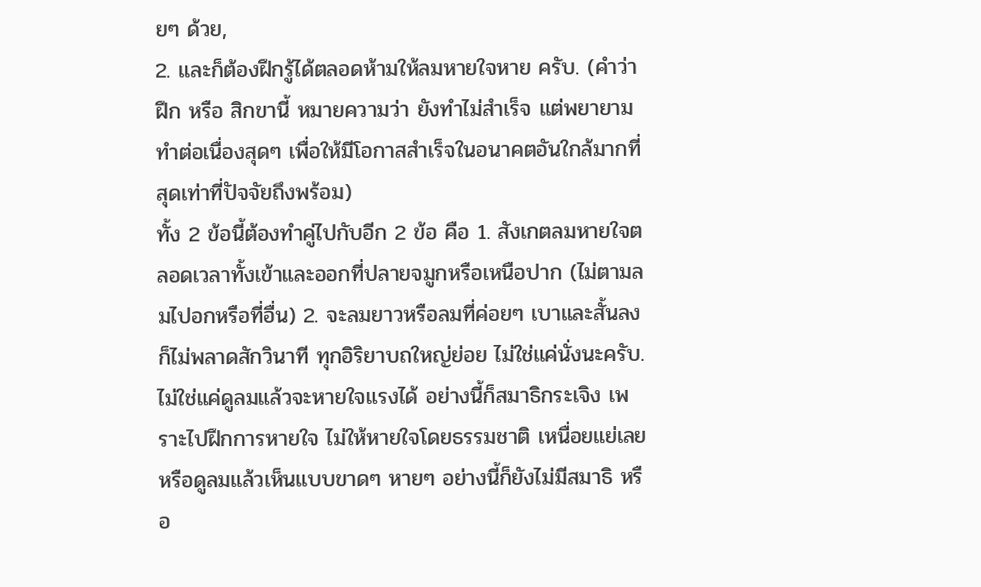ยๆ ด้วย,
2. และก็ต้องฝึกรู้ได้ตลอดห้ามให้ลมหายใจหาย ครับ. (คำว่า ฝึก หรือ สิกขานี้ หมายความว่า ยังทำไม่สำเร็จ แต่พยายามทำต่อเนื่องสุดๆ เพื่อให้มีโอกาสสำเร็จในอนาคตอันใกล้มากที่สุดเท่าที่ปัจจัยถึงพร้อม)
ทั้ง 2 ข้อนี้ต้องทำคู่ไปกับอีก 2 ข้อ คือ 1. สังเกตลมหายใจตลอดเวลาทั้งเข้าและออกที่ปลายจมูกหรือเหนือปาก (ไม่ตามลมไปอกหรือที่อื่น) 2. จะลมยาวหรือลมที่ค่อยๆ เบาและสั้นลง ก็ไม่พลาดสักวินาที ทุกอิริยาบถใหญ่ย่อย ไม่ใช่แค่นั่งนะครับ.
ไม่ใช่แค่ดูลมแล้วจะหายใจแรงได้ อย่างนี้ก็สมาธิกระเจิง เพราะไปฝึกการหายใจ ไม่ให้หายใจโดยธรรมชาติ เหนื่อยแย่เลย หรือดูลมแล้วเห็นแบบขาดๆ หายๆ อย่างนี้ก็ยังไม่มีสมาธิ หรือ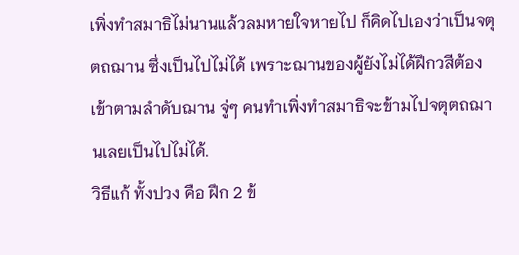เพิ่งทำสมาธิไม่นานแล้วลมหายใจหายไป ก็คิดไปเองว่าเป็นจตุตถฌาน ซึ่งเป็นไปไม่ได้ เพราะฌานของผู้ยังไม่ได้ฝึกวสีต้องเข้าตามลำดับฌาน จู่ๆ คนทำเพิ่งทำสมาธิจะข้ามไปจตุตถฌานเลยเป็นไปไม่ได้.
วิธีแก้ ทั้งปวง คือ ฝึก 2 ข้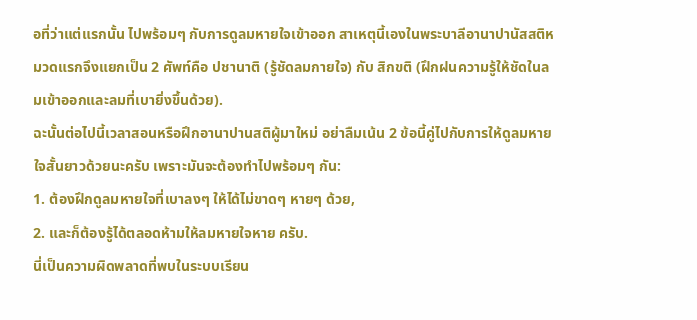อที่ว่าแต่แรกนั้น ไปพร้อมๆ กับการดูลมหายใจเข้าออก สาเหตุนี้เองในพระบาลีอานาปานัสสติหมวดแรกจึงแยกเป็น 2 ศัพท์คือ ปชานาติ (รู้ชัดลมกายใจ) กับ สิกขติ (ฝึกฝนความรู้ให้ชัดในลมเข้าออกและลมที่เบายิ่งขึ้นด้วย).
ฉะนั้นต่อไปนี้เวลาสอนหรือฝึกอานาปานสติผู้มาใหม่ อย่าลืมเน้น 2 ข้อนี้คู่ไปกับการให้ดูลมหายใจสั้นยาวด้วยนะครับ เพราะมันจะต้องทำไปพร้อมๆ กัน:
1. ต้องฝึกดูลมหายใจที่เบาลงๆ ให้ได้ไม่ขาดๆ หายๆ ด้วย,
2. และก็ต้องรู้ได้ตลอดห้ามให้ลมหายใจหาย ครับ.
นี่เป็นความผิดพลาดที่พบในระบบเรียน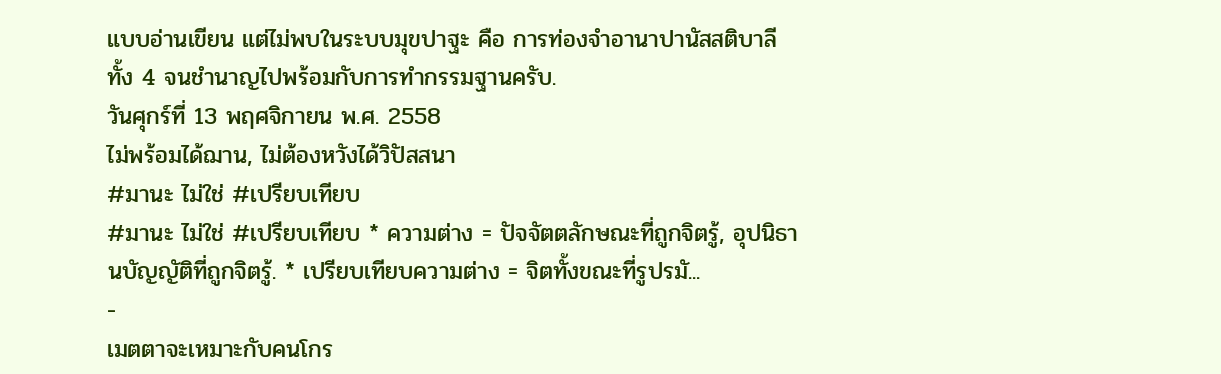แบบอ่านเขียน แต่ไม่พบในระบบมุขปาฐะ คือ การท่องจำอานาปานัสสติบาลีทั้ง 4 จนชำนาญไปพร้อมกับการทำกรรมฐานครับ.
วันศุกร์ที่ 13 พฤศจิกายน พ.ศ. 2558
ไม่พร้อมได้ฌาน, ไม่ต้องหวังได้วิปัสสนา
#มานะ ไม่ใช่ #เปรียบเทียบ
#มานะ ไม่ใช่ #เปรียบเทียบ * ความต่าง = ปัจจัตตลักษณะที่ถูกจิตรู้, อุปนิธานบัญญัติที่ถูกจิตรู้. * เปรียบเทียบความต่าง = จิตทั้งขณะที่รูปรมั...
-
เมตตาจะเหมาะกับคนโกร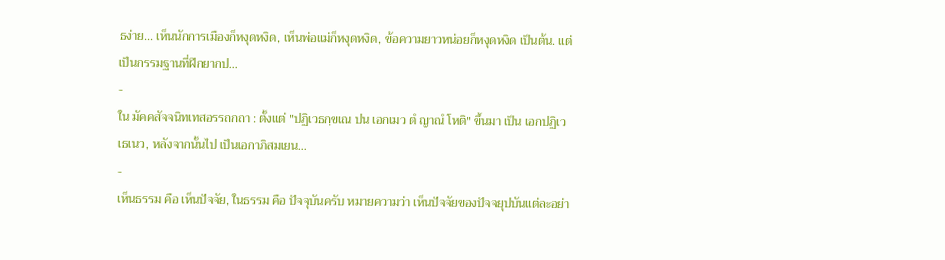ธง่าย... เห็นนักการเมืองก็หงุดหงิด, เห็นพ่อแม่ก็หงุดหงิด, ข้อความยาวหน่อยก็หงุดหงิด เป็นต้น. แต่เป็นกรรมฐานที่ฝึกยากป...
-
ใน มัคคสัจจนิทเทสอรรถกถา : ตั้งแต่ "ปฏิเวธกฺขเณ ปน เอกเมว ตํ ญาณํ โหติ" ขึ้นมา เป็น เอกปฏิเวเธเนว, หลังจากนั้นไป เป็นเอกาภิสมเยน...
-
เห็นธรรม คือ เห็นปัจจัย, ในธรรม คือ ปัจจุบันครับ หมายความว่า เห็นปัจจัยของปัจจยุปบันแต่ละอย่า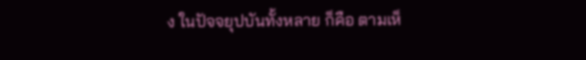ง ในปัจจยุปบันทั้งหลาย ก็คือ ตามเห็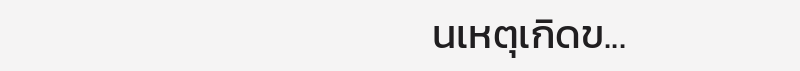นเหตุเกิดข...